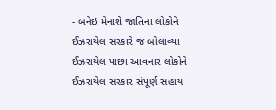- બનેઇ મેનાશે જાતિના લોકોને ઈઝરાયેલ સરકારે જ બોલાવ્યા ઈઝરાયેલ પાછા આવનાર લોકોને ઈઝરાયેલ સરકાર સંપૂર્ણ સહાય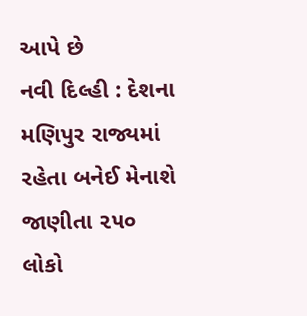આપે છે
નવી દિલ્હી : દેશના મણિપુર રાજ્યમાં રહેતા બનેઈ મેનાશે જાણીતા ૨૫૦ લોકો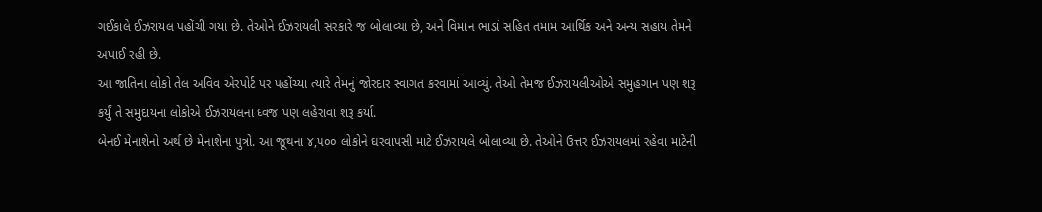ગઈકાલે ઈઝરાયલ પહોંચી ગયા છે. તેઓને ઈઝરાયલી સરકારે જ બોલાવ્યા છે, અને વિમાન ભાડાં સહિત તમામ આર્થિક અને અન્ય સહાય તેમને અપાઈ રહી છે.
આ જાતિના લોકો તેલ અવિવ એરપોર્ટ પર પહોંચ્યા ત્યારે તેમનું જોરદાર સ્વાગત કરવામાં આવ્યું. તેઓ તેમજ ઈઝરાયલીઓએ સમુહગાન પણ શરૂ કર્યું તે સમુદાયના લોકોએ ઈઝરાયલના ધ્વજ પણ લહેરાવા શરૂ કર્યા.
બેનઈ મેનાશેનો અર્થ છે મેનાશેના પુત્રો. આ જૂથના ૪,૫૦૦ લોકોને ઘરવાપસી માટે ઈઝરાયલે બોલાવ્યા છે. તેઓને ઉત્તર ઈઝરાયલમાં રહેવા માટેની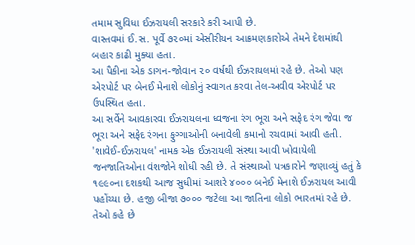તમામ સુવિધા ઈઝરાયલી સરકારે કરી આપી છે.
વાસ્તવમાં ઈ.સ. પૂર્વે ૭૨૦માં એસીરીયન આક્રમણકારોએ તેમને દેશમાંથી બહાર કાઢી મુક્યા હતા.
આ પૈકીના એક ડાગન-જોવાન ૨૦ વર્ષથી ઈઝરાયલમાં રહે છે. તેઓ પણ એરપોર્ટ પર બેનઈ મેનાશે લોકોનું સ્વાગત કરવા તેલ-અવીવ એરપોર્ટ પર ઉપસ્થિત હતા.
આ સર્વેને આવકારવા ઈઝરાયલના ધ્વજના રંગ ભૂરા અને સફેદ રંગ જેવા જ ભૂરા અને સફેદ રંગના ફુગ્ગાઓની બનાવેલી કમાનો રચવામાં આવી હતી.
'શાવેઈ-ઈઝરાયલ' નામક એક ઈઝરાયલી સંસ્થા આવી ખોવાયેલી જનજાતિઓના વંશજોને શોધી રહી છે. તે સંસ્થાઓ પત્રકારોને જણાવ્યું હતું કે ૧૯૯૦ના દશકથી આજ સુધીમાં આશરે ૪૦૦૦ બનેઈ મેનાશે ઈઝરાયલ આવી પહોંચ્યા છે. હજી બીજા ૭૦૦૦ જટેલા આ જાતિના લોકો ભારતમાં રહે છે. તેઓ કહે છે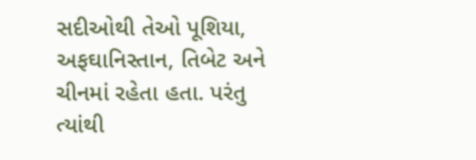સદીઓથી તેઓ પૂશિયા, અફઘાનિસ્તાન, તિબેટ અને ચીનમાં રહેતા હતા. પરંતુ ત્યાંથી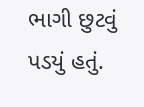ભાગી છુટવું પડયું હતું.